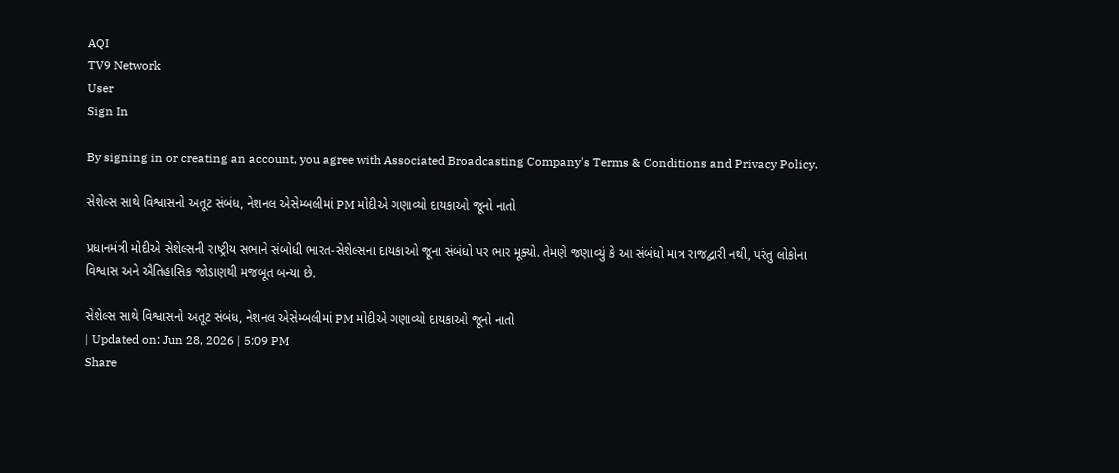AQI
TV9 Network
User
Sign In

By signing in or creating an account, you agree with Associated Broadcasting Company's Terms & Conditions and Privacy Policy.

સેશેલ્સ સાથે વિશ્વાસનો અતૂટ સંબંધ, નેશનલ એસેમ્બલીમાં PM મોદીએ ગણાવ્યો દાયકાઓ જૂનો નાતો

પ્રધાનમંત્રી મોદીએ સેશેલ્સની રાષ્ટ્રીય સભાને સંબોધી ભારત-સેશેલ્સના દાયકાઓ જૂના સંબંધો પર ભાર મૂક્યો. તેમણે જણાવ્યું કે આ સંબંધો માત્ર રાજદ્વારી નથી, પરંતુ લોકોના વિશ્વાસ અને ઐતિહાસિક જોડાણથી મજબૂત બન્યા છે.

સેશેલ્સ સાથે વિશ્વાસનો અતૂટ સંબંધ, નેશનલ એસેમ્બલીમાં PM મોદીએ ગણાવ્યો દાયકાઓ જૂનો નાતો
| Updated on: Jun 28, 2026 | 5:09 PM
Share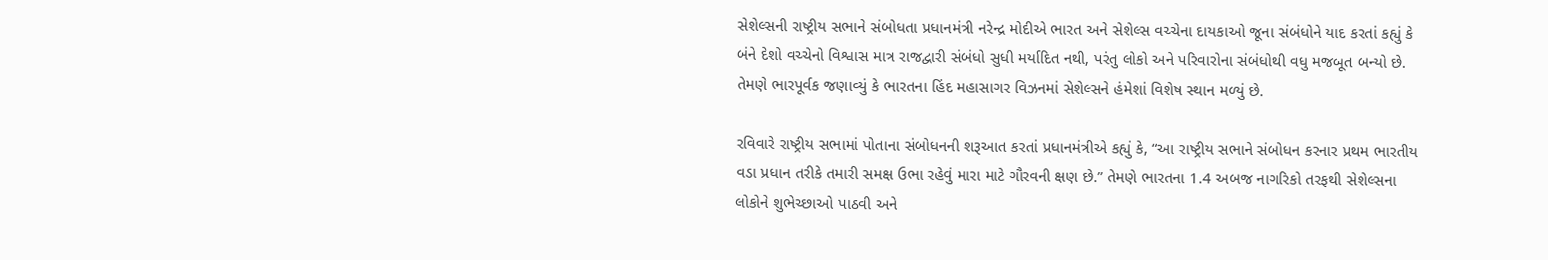સેશેલ્સની રાષ્ટ્રીય સભાને સંબોધતા પ્રધાનમંત્રી નરેન્દ્ર મોદીએ ભારત અને સેશેલ્સ વચ્ચેના દાયકાઓ જૂના સંબંધોને યાદ કરતાં કહ્યું કે બંને દેશો વચ્ચેનો વિશ્વાસ માત્ર રાજદ્વારી સંબંધો સુધી મર્યાદિત નથી, પરંતુ લોકો અને પરિવારોના સંબંધોથી વધુ મજબૂત બન્યો છે. તેમણે ભારપૂર્વક જણાવ્યું કે ભારતના હિંદ મહાસાગર વિઝનમાં સેશેલ્સને હંમેશાં વિશેષ સ્થાન મળ્યું છે.

રવિવારે રાષ્ટ્રીય સભામાં પોતાના સંબોધનની શરૂઆત કરતાં પ્રધાનમંત્રીએ કહ્યું કે, “આ રાષ્ટ્રીય સભાને સંબોધન કરનાર પ્રથમ ભારતીય વડા પ્રધાન તરીકે તમારી સમક્ષ ઉભા રહેવું મારા માટે ગૌરવની ક્ષણ છે.” તેમણે ભારતના 1.4 અબજ નાગરિકો તરફથી સેશેલ્સના લોકોને શુભેચ્છાઓ પાઠવી અને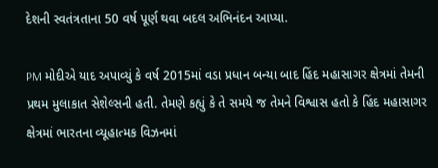દેશની સ્વતંત્રતાના 50 વર્ષ પૂર્ણ થવા બદલ અભિનંદન આપ્યા.

PM મોદીએ યાદ અપાવ્યું કે વર્ષ 2015માં વડા પ્રધાન બન્યા બાદ હિંદ મહાસાગર ક્ષેત્રમાં તેમની પ્રથમ મુલાકાત સેશેલ્સની હતી. તેમણે કહ્યું કે તે સમયે જ તેમને વિશ્વાસ હતો કે હિંદ મહાસાગર ક્ષેત્રમાં ભારતના વ્યૂહાત્મક વિઝનમાં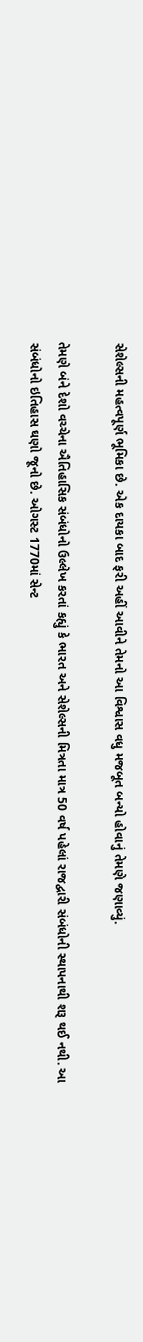સેશેલ્સની મહત્વપૂર્ણ ભૂમિકા છે. એક દાયકા બાદ ફરી અહીં આવીને તેમનો આ વિશ્વાસ વધુ મજબૂત બન્યો હોવાનું તેમણે જણાવ્યું.

તેમણે બંને દેશો વચ્ચેના ઐતિહાસિક સંબંધોનો ઉલ્લેખ કરતાં કહ્યું કે ભારત અને સેશેલ્સની મિત્રતા માત્ર 50 વર્ષ પહેલાં રાજદ્વારી સંબંધોની સ્થાપનાથી શરૂ થઈ નથી. આ સંબંધોનો ઇતિહાસ ઘણો જૂનો છે. ઓગસ્ટ 1770માં સેન્ટ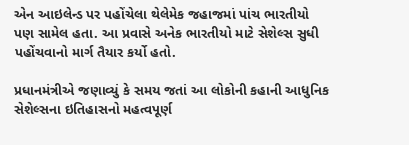એન આઇલેન્ડ પર પહોંચેલા થેલેમેક જહાજમાં પાંચ ભારતીયો પણ સામેલ હતા. આ પ્રવાસે અનેક ભારતીયો માટે સેશેલ્સ સુધી પહોંચવાનો માર્ગ તૈયાર કર્યો હતો.

પ્રધાનમંત્રીએ જણાવ્યું કે સમય જતાં આ લોકોની કહાની આધુનિક સેશેલ્સના ઇતિહાસનો મહત્વપૂર્ણ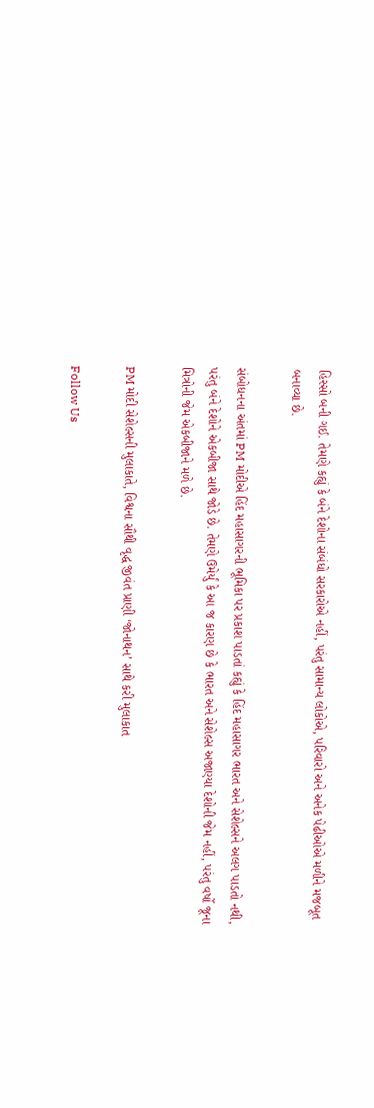હિસ્સો બની ગઈ. તેમણે કહ્યું કે બંને દેશોના સંબંધો સરકારોએ નહીં, પરંતુ સામાન્ય લોકોએ, પરિવારો અને અનેક પેઢીઓએ મળીને મજબૂત બનાવ્યા છે.

સંબોધનના અંતમાં PM મોદીએ હિંદ મહાસાગરની ભૂમિકા પર પ્રકાશ પાડતાં કહ્યું કે હિંદ મહાસાગર ભારત અને સેશેલ્સને અલગ પાડતો નથી, પરંતુ બંને દેશોને એકબીજા સાથે જોડે છે. તેમણે ઉમેર્યું કે આ જ કારણ છે કે ભારત અને સેશેલ્સ અજાણ્યા દેશોની જેમ નહીં, પરંતુ વર્ષો જૂના મિત્રોની જેમ એકબીજાને મળે છે.

PM મોદી સેશેલ્સની મુલાકાતે, વિશ્વના સૌથી વૃદ્ધ જીવંત પ્રાણી ‘જોનાથન’ સાથે કરી મુલાકાત

Follow Us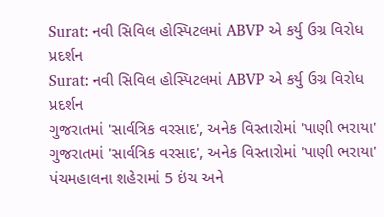Surat: નવી સિવિલ હોસ્પિટલમાં ABVP એ કર્યુ ઉગ્ર વિરોધ પ્રદર્શન
Surat: નવી સિવિલ હોસ્પિટલમાં ABVP એ કર્યુ ઉગ્ર વિરોધ પ્રદર્શન
ગુજરાતમાં 'સાર્વત્રિક વરસાદ', અનેક વિસ્તારોમાં 'પાણી ભરાયા'
ગુજરાતમાં 'સાર્વત્રિક વરસાદ', અનેક વિસ્તારોમાં 'પાણી ભરાયા'
પંચમહાલના શહેરામાં 5 ઇંચ અને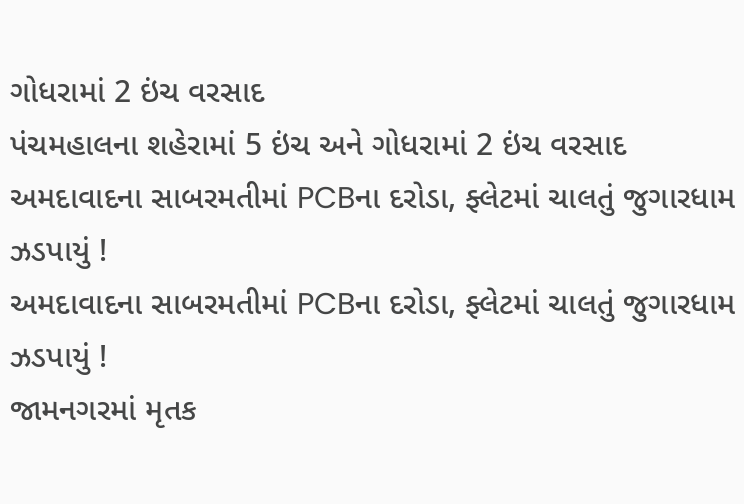ગોધરામાં 2 ઇંચ વરસાદ
પંચમહાલના શહેરામાં 5 ઇંચ અને ગોધરામાં 2 ઇંચ વરસાદ
અમદાવાદના સાબરમતીમાં PCBના દરોડા, ફ્લેટમાં ચાલતું જુગારધામ ઝડપાયું !
અમદાવાદના સાબરમતીમાં PCBના દરોડા, ફ્લેટમાં ચાલતું જુગારધામ ઝડપાયું !
જામનગરમાં મૃતક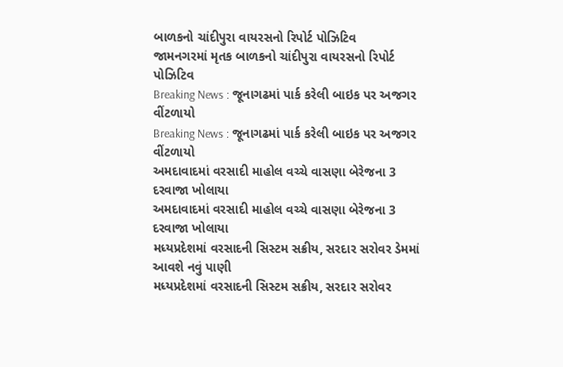બાળકનો ચાંદીપુરા વાયરસનો રિપોર્ટ પોઝિટિવ
જામનગરમાં મૃતક બાળકનો ચાંદીપુરા વાયરસનો રિપોર્ટ પોઝિટિવ
Breaking News : જૂનાગઢમાં પાર્ક કરેલી બાઇક પર અજગર વીંટળાયો
Breaking News : જૂનાગઢમાં પાર્ક કરેલી બાઇક પર અજગર વીંટળાયો
અમદાવાદમાં વરસાદી માહોલ વચ્ચે વાસણા બેરેજના 3 દરવાજા ખોલાયા
અમદાવાદમાં વરસાદી માહોલ વચ્ચે વાસણા બેરેજના 3 દરવાજા ખોલાયા
મધ્યપ્રદેશમાં વરસાદની સિસ્ટમ સક્રીય, સરદાર સરોવર ડેમમાં આવશે નવું પાણી
મધ્યપ્રદેશમાં વરસાદની સિસ્ટમ સક્રીય, સરદાર સરોવર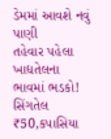ડેમમાં આવશે નવું પાણી
તહેવાર પહેલા ખાદ્યતેલના ભાવમાં ભડકો! સિંગતેલ ₹50,કપાસિયા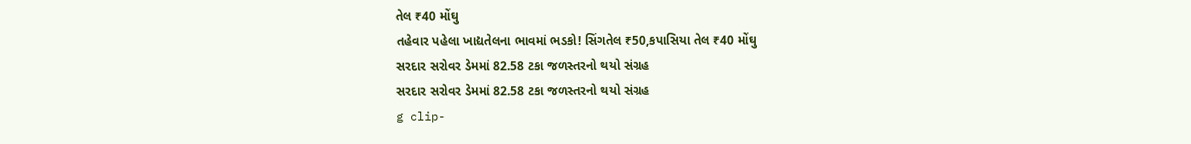તેલ ₹40 મોંઘુ
તહેવાર પહેલા ખાદ્યતેલના ભાવમાં ભડકો! સિંગતેલ ₹50,કપાસિયા તેલ ₹40 મોંઘુ
સરદાર સરોવર ડેમમાં 82.58 ટકા જળસ્તરનો થયો સંગ્રહ
સરદાર સરોવર ડેમમાં 82.58 ટકા જળસ્તરનો થયો સંગ્રહ
g clip-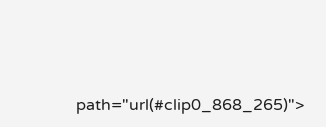path="url(#clip0_868_265)">